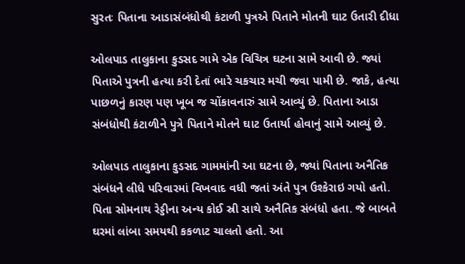સુરતઃ પિતાના આડાસંબંધોથી કંટાળી પુત્રએ પિતાને મોતની ઘાટ ઉતારી દીધા

ઓલપાડ તાલુકાના કુડસદ ગામે એક વિચિત્ર ઘટના સામે આવી છે. જ્યાં પિતાએ પુત્રની હત્યા કરી દેતાં ભારે ચકચાર મચી જવા પામી છે. જાકે, હત્યા પાછળનું કારણ પણ ખૂબ જ ચોંકાવનારું સામે આવ્યું છે. પિતાના આડા સંબંધોથી કંટાળીને પુત્રે પિતાને મોતને ઘાટ ઉતાર્યા હોવાનું સામે આવ્યું છે.

ઓલપાડ તાલુકાના કુડસદ ગામમાંની આ ઘટના છે, જ્યાં પિતાના અનૈતિક સંબંધને લીધે પરિવારમાં વિખવાદ વધી જતાં અંતે પુત્ર ઉશ્કેરાઇ ગયો હતો. પિતા સોમનાથ રેડ્ડીના અન્ય કોઈ સ્રી સાથે અનૈતિક સંબંધો હતા. જે બાબતે ઘરમાં લાંબા સમયથી કકળાટ ચાલતો હતો. આ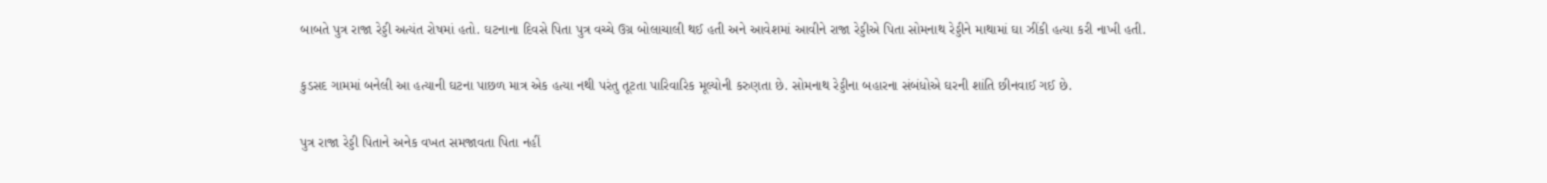બાબતે પુત્ર રાજા રેડ્ડી અત્યંત રોષમાં હતો. ઘટનાના દિવસે પિતા પુત્ર વચ્ચે ઉગ્ર બોલાચાલી થઈ હતી અને આવેશમાં આવીને રાજા રેડ્ડીએ પિતા સોમનાથ રેડ્ડીને માથામાં ઘા ઝીંકી હત્યા કરી નાખી હતી.

કુડસદ ગામમાં બનેલી આ હત્યાની ઘટના પાછળ માત્ર એક હત્યા નથી પરંતુ તૂટતા પારિવારિક મૂલ્યોની કરુણતા છે. સોમનાથ રેડ્ડીના બહારના સંબંધોએ ઘરની શાંતિ છીનવાઈ ગઈ છે.

પુત્ર રાજા રેડ્ડી પિતાને અનેક વખત સમજાવતા પિતા નહીં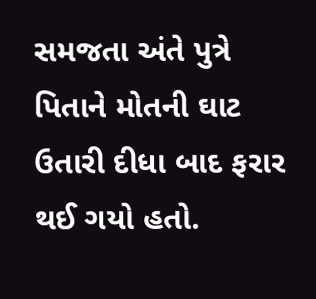સમજતા અંતે પુત્રે પિતાને મોતની ઘાટ ઉતારી દીધા બાદ ફરાર થઈ ગયો હતો.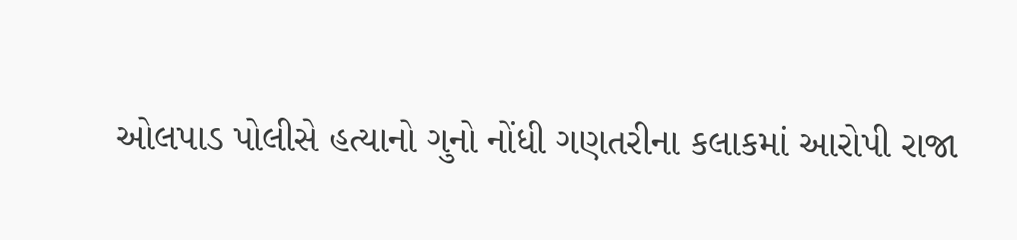ઓલપાડ પોલીસે હત્યાનો ગુનો નોંધી ગણતરીના કલાકમાં આરોપી રાજા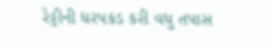રેડ્ડીની ધરપકડ કરી વધુ તપાસ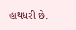હાથધરી છે.